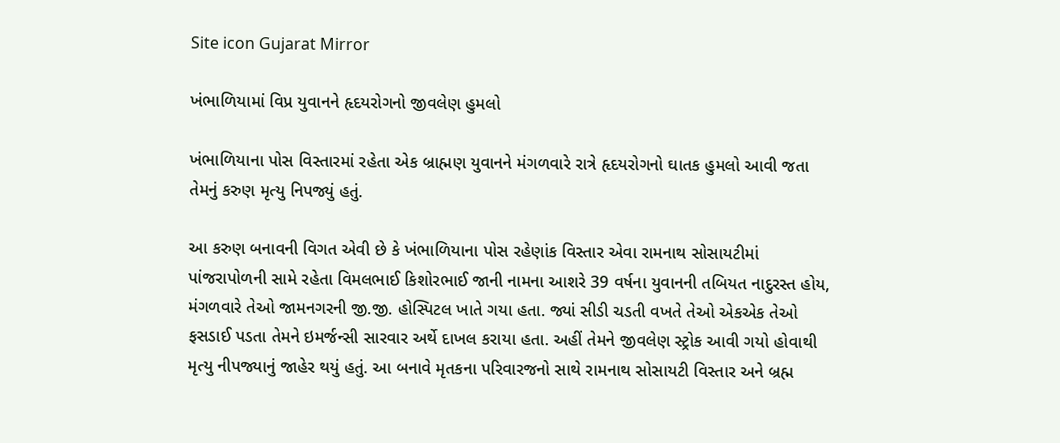Site icon Gujarat Mirror

ખંભાળિયામાં વિપ્ર યુવાનને હૃદયરોગનો જીવલેણ હુમલો

ખંભાળિયાના પોસ વિસ્તારમાં રહેતા એક બ્રાહ્મણ યુવાનને મંગળવારે રાત્રે હૃદયરોગનો ઘાતક હુમલો આવી જતા તેમનું કરુણ મૃત્યુ નિપજ્યું હતું.

આ કરુણ બનાવની વિગત એવી છે કે ખંભાળિયાના પોસ રહેણાંક વિસ્તાર એવા રામનાથ સોસાયટીમાં પાંજરાપોળની સામે રહેતા વિમલભાઈ કિશોરભાઈ જાની નામના આશરે 39 વર્ષના યુવાનની તબિયત નાદુરસ્ત હોય, મંગળવારે તેઓ જામનગરની જી.જી. હોસ્પિટલ ખાતે ગયા હતા. જ્યાં સીડી ચડતી વખતે તેઓ એકએક તેઓ ફસડાઈ પડતા તેમને ઇમર્જન્સી સારવાર અર્થે દાખલ કરાયા હતા. અહીં તેમને જીવલેણ સ્ટ્રોક આવી ગયો હોવાથી મૃત્યુ નીપજ્યાનું જાહેર થયું હતું. આ બનાવે મૃતકના પરિવારજનો સાથે રામનાથ સોસાયટી વિસ્તાર અને બ્રહ્મ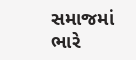સમાજમાં ભારે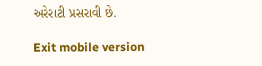અરેરાટી પ્રસરાવી છે.

Exit mobile version